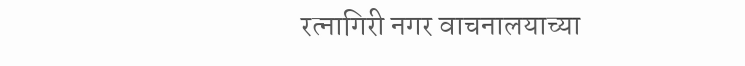रत्नागिरी नगर वाचनालयाच्या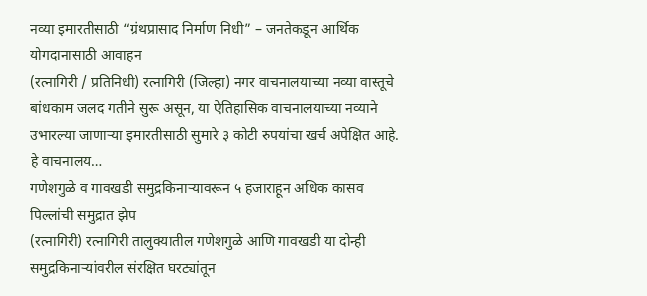नव्या इमारतीसाठी “ग्रंथप्रासाद निर्माण निधी” – जनतेकडून आर्थिक योगदानासाठी आवाहन
(रत्नागिरी / प्रतिनिधी) रत्नागिरी (जिल्हा) नगर वाचनालयाच्या नव्या वास्तूचे बांधकाम जलद गतीने सुरू असून, या ऐतिहासिक वाचनालयाच्या नव्याने उभारल्या जाणाऱ्या इमारतीसाठी सुमारे ३ कोटी रुपयांचा खर्च अपेक्षित आहे. हे वाचनालय…
गणेशगुळे व गावखडी समुद्रकिनाऱ्यावरून ५ हजाराहून अधिक कासव पिल्लांची समुद्रात झेप
(रत्नागिरी) रत्नागिरी तालुक्यातील गणेशगुळे आणि गावखडी या दोन्ही समुद्रकिनाऱ्यांवरील संरक्षित घरट्यांतून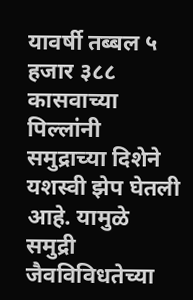यावर्षी तब्बल ५ हजार ३८८ कासवाच्या पिल्लांनी समुद्राच्या दिशेने यशस्वी झेप घेतली आहे. यामुळे समुद्री जैवविविधतेच्या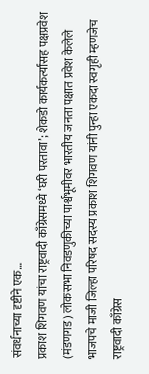संवर्धनाच्या दृष्टीने एक…
प्रकाश शिगवण यांचा राष्ट्रवादी काँग्रेसमध्ये ‘घरी परतावा’; शेकडो कार्यकर्त्यांसह पक्षप्रवेश
(मंडणगड) लोकसभा निवडणुकीच्या पार्श्वभूमीवर भारतीय जनता पक्षात प्रवेश केलेले भाजपचे माजी जिल्हा परिषद सदस्य प्रकाश शिगवण यांनी पुन्हा एकदा स्वगृही म्हणजेच राष्ट्रवादी काँग्रेस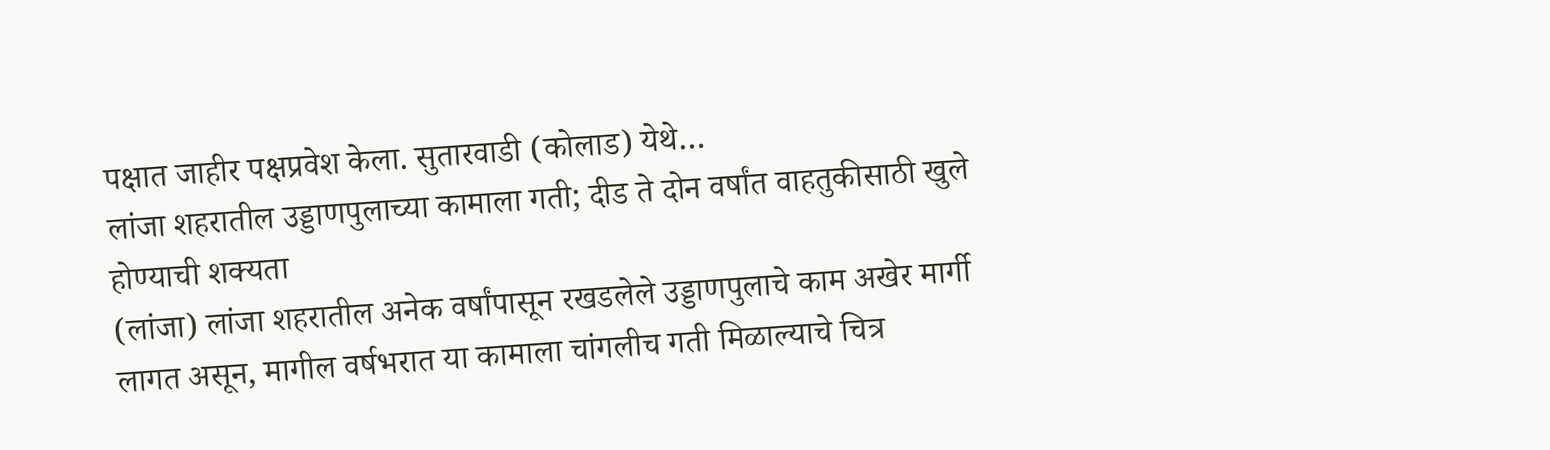पक्षात जाहीर पक्षप्रवेश केला. सुतारवाडी (कोलाड) येथे…
लांजा शहरातील उड्डाणपुलाच्या कामाला गती; दीड ते दोन वर्षांत वाहतुकीसाठी खुले होण्याची शक्यता
(लांजा) लांजा शहरातील अनेक वर्षांपासून रखडलेले उड्डाणपुलाचे काम अखेर मार्गी लागत असून, मागील वर्षभरात या कामाला चांगलीच गती मिळाल्याचे चित्र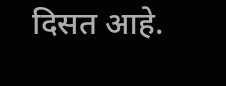दिसत आहे.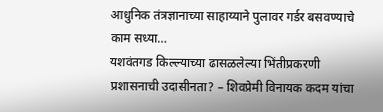आधुनिक तंत्रज्ञानाच्या साहाय्याने पुलावर गर्डर बसवण्याचे काम सध्या…
यशवंतगड किल्ल्याच्या ढासळलेल्या भिंतीप्रकरणी प्रशासनाची उदासीनता? – शिवप्रेमी विनायक कदम यांचा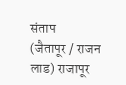संताप
(जैतापूर / राजन लाड) राजापूर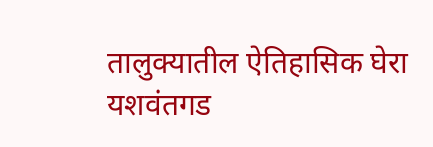तालुक्यातील ऐतिहासिक घेरा यशवंतगड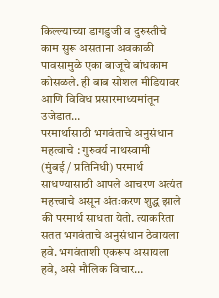किल्ल्याच्या डागडुजी व दुरुस्तीचे काम सुरू असताना अवकाळी पावसामुळे एका बाजूचे बांधकाम कोसळले. ही बाब सोशल मीडियावर आणि विविध प्रसारमाध्यमांतून उजेडात…
परमार्थासाठी भगवंताचे अनुसंधान महत्वाचे : गुरुवर्य नाथस्वामी
(मुंबई / प्रतिनिधी) परमार्थ साधण्यासाठी आपले आचरण अत्यंत महत्त्वाचे असून अंतःकरण शुद्ध झाले की परमार्थ साधता येतो. त्याकरिता सतत भगवंताचे अनुसंधान ठेवायला हवे. भगवंताशी एकरूप असायला हवे, असे मौलिक विचार…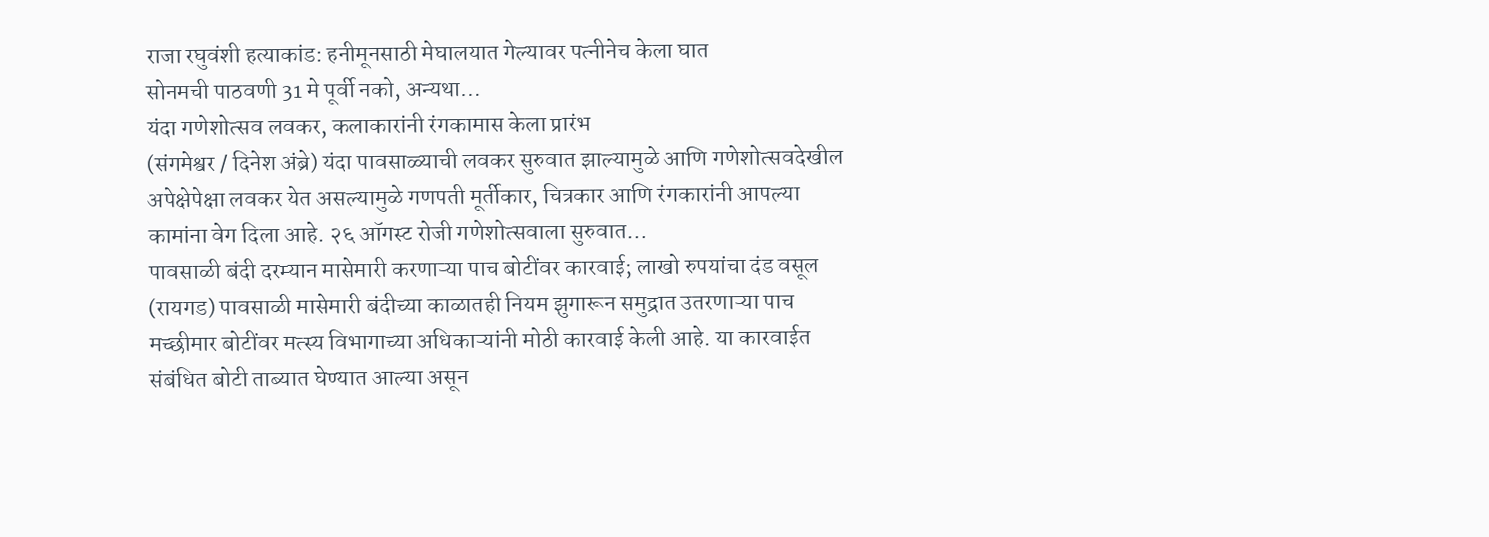राजा रघुवंशी हत्याकांड: हनीमूनसाठी मेघालयात गेल्यावर पत्नीनेच केला घात
सोनमची पाठवणी 31 मे पूर्वी नको, अन्यथा…
यंदा गणेशोत्सव लवकर, कलाकारांनी रंगकामास केला प्रारंभ
(संगमेश्वर / दिनेश अंब्रे) यंदा पावसाळ्याची लवकर सुरुवात झाल्यामुळे आणि गणेशोत्सवदेखील अपेक्षेपेक्षा लवकर येत असल्यामुळे गणपती मूर्तीकार, चित्रकार आणि रंगकारांनी आपल्या कामांना वेग दिला आहे. २६ ऑगस्ट रोजी गणेशोत्सवाला सुरुवात…
पावसाळी बंदी दरम्यान मासेमारी करणाऱ्या पाच बोटींवर कारवाई; लाखो रुपयांचा दंड वसूल
(रायगड) पावसाळी मासेमारी बंदीच्या काळातही नियम झुगारून समुद्रात उतरणाऱ्या पाच मच्छीमार बोटींवर मत्स्य विभागाच्या अधिकाऱ्यांनी मोठी कारवाई केली आहे. या कारवाईत संबंधित बोटी ताब्यात घेण्यात आल्या असून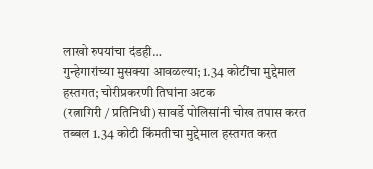लाखो रुपयांचा दंडही…
गुन्हेगारांच्या मुसक्या आवळल्या; 1.34 कोटींचा मुद्देमाल हस्तगत; चोरीप्रकरणी तिघांना अटक
(रत्नागिरी / प्रतिनिधी) सावर्डे पोलिसांनी चोख तपास करत तब्बल 1.34 कोटी किंमतीचा मुद्देमाल हस्तगत करत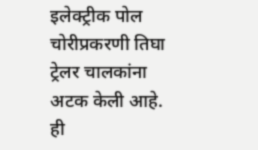इलेक्ट्रीक पोल चोरीप्रकरणी तिघा ट्रेलर चालकांना अटक केली आहे. ही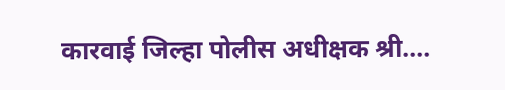कारवाई जिल्हा पोलीस अधीक्षक श्री.…